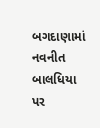બગદાણામાં નવનીત બાલધિયા પર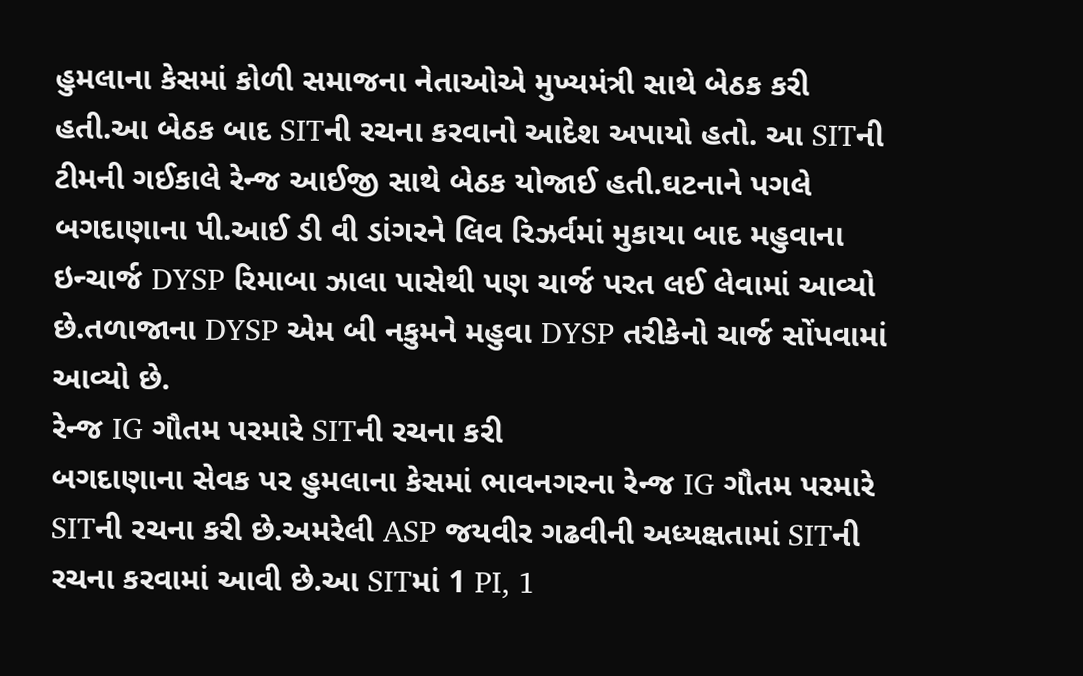હુમલાના કેસમાં કોળી સમાજના નેતાઓએ મુખ્યમંત્રી સાથે બેઠક કરી હતી.આ બેઠક બાદ SITની રચના કરવાનો આદેશ અપાયો હતો. આ SITની ટીમની ગઈકાલે રેન્જ આઈજી સાથે બેઠક યોજાઈ હતી.ઘટનાને પગલે બગદાણાના પી.આઈ ડી વી ડાંગરને લિવ રિઝર્વમાં મુકાયા બાદ મહુવાના ઇન્ચાર્જ DYSP રિમાબા ઝાલા પાસેથી પણ ચાર્જ પરત લઈ લેવામાં આવ્યો છે.તળાજાના DYSP એમ બી નકુમને મહુવા DYSP તરીકેનો ચાર્જ સોંપવામાં આવ્યો છે.
રેન્જ IG ગૌતમ પરમારે SITની રચના કરી
બગદાણાના સેવક પર હુમલાના કેસમાં ભાવનગરના રેન્જ IG ગૌતમ પરમારે SITની રચના કરી છે.અમરેલી ASP જયવીર ગઢવીની અધ્યક્ષતામાં SITની રચના કરવામાં આવી છે.આ SITમાં 1 PI, 1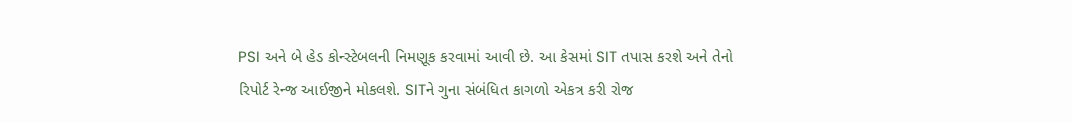PSI અને બે હેડ કોન્સ્ટેબલની નિમણૂક કરવામાં આવી છે. આ કેસમાં SIT તપાસ કરશે અને તેનો રિપોર્ટ રેન્જ આઈજીને મોકલશે. SITને ગુના સંબંધિત કાગળો એકત્ર કરી રોજ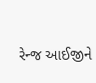રેન્જ આઈજીને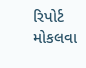રિપોર્ટ મોકલવા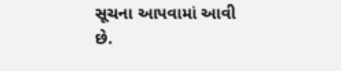સૂચના આપવામાં આવી છે.